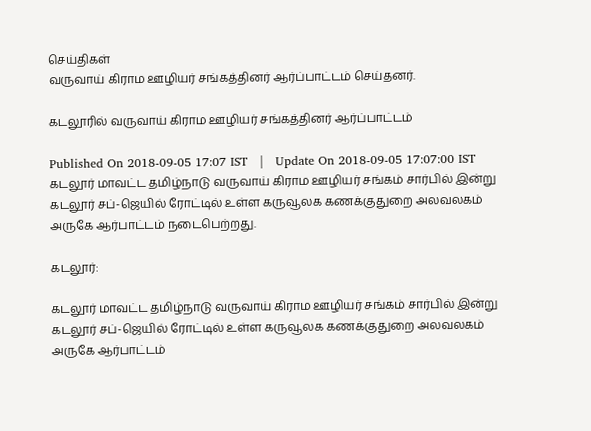செய்திகள்
வருவாய் கிராம ஊழியர் சங்கத்தினர் ஆர்ப்பாட்டம் செய்தனர்.

கடலூரில் வருவாய் கிராம ஊழியர் சங்கத்தினர் ஆர்ப்பாட்டம்

Published On 2018-09-05 17:07 IST   |   Update On 2018-09-05 17:07:00 IST
கடலூர் மாவட்ட தமிழ்நாடு வருவாய் கிராம ஊழியர் சங்கம் சார்பில் இன்று கடலூர் சப்-ஜெயில் ரோட்டில் உள்ள கருவூலக கணக்குதுறை அலவலகம் அருகே ஆர்பாட்டம் நடைபெற்றது.

கடலூர்:

கடலூர் மாவட்ட தமிழ்நாடு வருவாய் கிராம ஊழியர் சங்கம் சார்பில் இன்று கடலூர் சப்-ஜெயில் ரோட்டில் உள்ள கருவூலக கணக்குதுறை அலவலகம் அருகே ஆர்பாட்டம்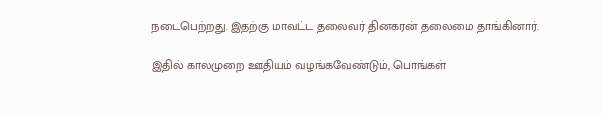நடைபெற்றது. இதற்கு மாவட்ட தலைவர் தினகரன் தலைமை தாங்கினார்.

இதில் காலமுறை ஊதியம் வழங்கவேண்டும், பொங்கள்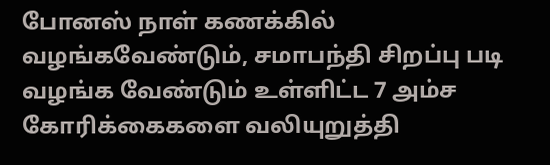போனஸ் நாள் கணக்கில் வழங்கவேண்டும், சமாபந்தி சிறப்பு படி வழங்க வேண்டும் உள்ளிட்ட 7 அம்ச கோரிக்கைகளை வலியுறுத்தி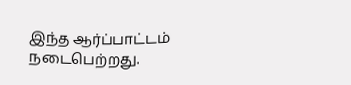இந்த ஆர்ப்பாட்டம் நடைபெற்றது.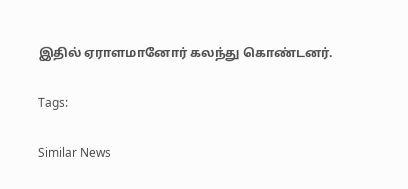இதில் ஏராளமானோர் கலந்து கொண்டனர்.

Tags:

Similar News